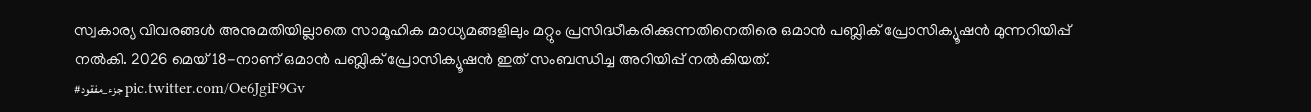സ്വകാര്യ വിവരങ്ങൾ അനുമതിയില്ലാതെ സാമൂഹിക മാധ്യമങ്ങളിലും മറ്റും പ്രസിദ്ധീകരിക്കുന്നതിനെതിരെ ഒമാൻ പബ്ലിക് പ്രോസിക്യൂഷൻ മുന്നറിയിപ്പ് നൽകി. 2026 മെയ് 18-നാണ് ഒമാൻ പബ്ലിക് പ്രോസിക്യൂഷൻ ഇത് സംബന്ധിച്ച അറിയിപ്പ് നൽകിയത്.
#جزء_مفقود pic.twitter.com/Oe6JgiF9Gv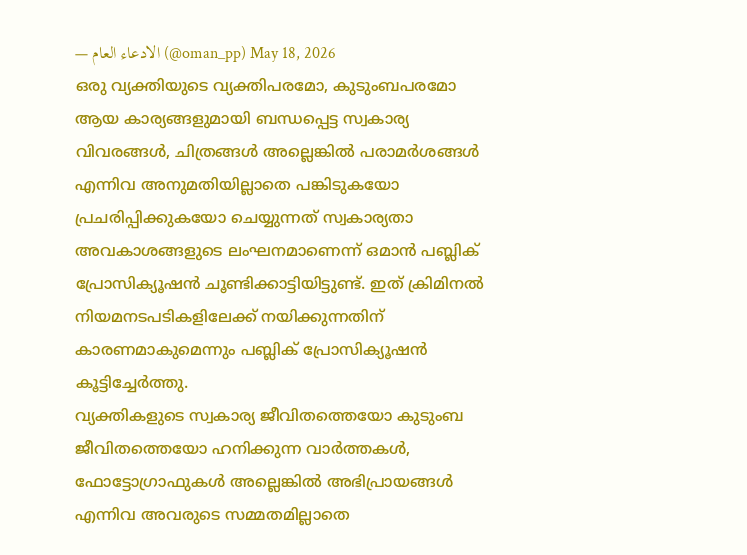— الادعاء العام (@oman_pp) May 18, 2026
ഒരു വ്യക്തിയുടെ വ്യക്തിപരമോ, കുടുംബപരമോ ആയ കാര്യങ്ങളുമായി ബന്ധപ്പെട്ട സ്വകാര്യ വിവരങ്ങൾ, ചിത്രങ്ങൾ അല്ലെങ്കിൽ പരാമർശങ്ങൾ എന്നിവ അനുമതിയില്ലാതെ പങ്കിടുകയോ പ്രചരിപ്പിക്കുകയോ ചെയ്യുന്നത് സ്വകാര്യതാ അവകാശങ്ങളുടെ ലംഘനമാണെന്ന് ഒമാൻ പബ്ലിക് പ്രോസിക്യൂഷൻ ചൂണ്ടിക്കാട്ടിയിട്ടുണ്ട്. ഇത് ക്രിമിനൽ നിയമനടപടികളിലേക്ക് നയിക്കുന്നതിന് കാരണമാകുമെന്നും പബ്ലിക് പ്രോസിക്യൂഷൻ കൂട്ടിച്ചേർത്തു.
വ്യക്തികളുടെ സ്വകാര്യ ജീവിതത്തെയോ കുടുംബ ജീവിതത്തെയോ ഹനിക്കുന്ന വാർത്തകൾ, ഫോട്ടോഗ്രാഫുകൾ അല്ലെങ്കിൽ അഭിപ്രായങ്ങൾ എന്നിവ അവരുടെ സമ്മതമില്ലാതെ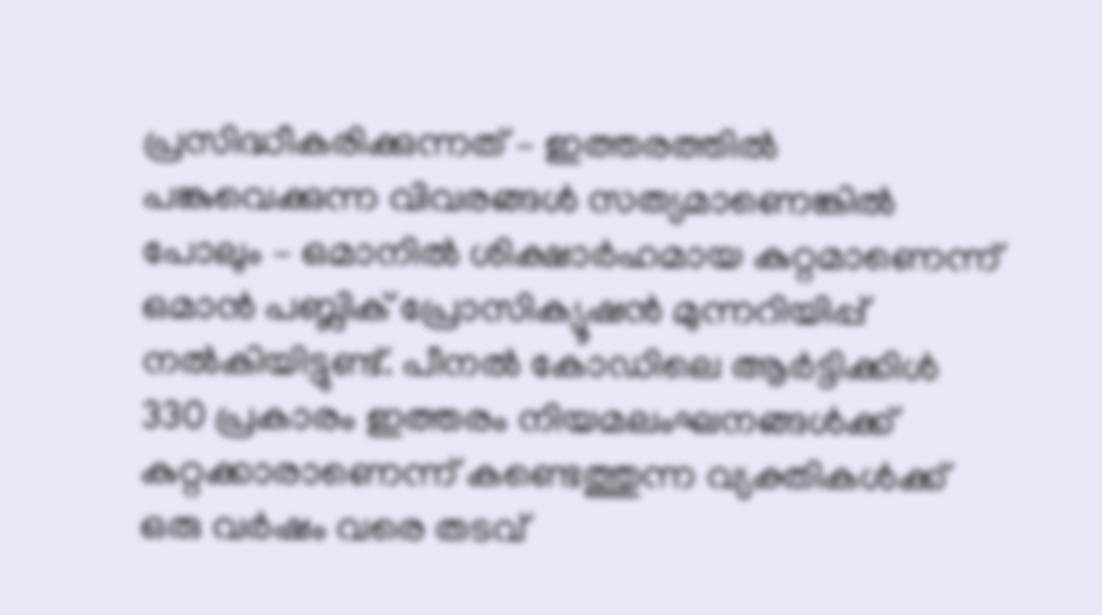പ്രസിദ്ധീകരിക്കുന്നത് – ഇത്തരത്തിൽ പങ്കുവെക്കുന്ന വിവരങ്ങൾ സത്യമാണെങ്കിൽ പോലും – ഒമാനിൽ ശിക്ഷാർഹമായ കുറ്റമാണെന്ന് ഒമാൻ പബ്ലിക് പ്രോസിക്യൂഷൻ മുന്നറിയിപ്പ് നൽകിയിട്ടുണ്ട്. പീനൽ കോഡിലെ ആർട്ടിക്കിൾ 330 പ്രകാരം ഇത്തരം നിയമലംഘനങ്ങൾക്ക് കുറ്റക്കാരാണെന്ന് കണ്ടെത്തുന്ന വ്യക്തികൾക്ക് ഒരു വർഷം വരെ തടവ്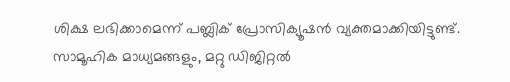ശിക്ഷ ലഭിക്കാമെന്ന് പബ്ലിക് പ്രോസിക്യൂഷൻ വ്യക്തമാക്കിയിട്ടുണ്ട്.
സാമൂഹിക മാധ്യമങ്ങളും, മറ്റു ഡിജിറ്റൽ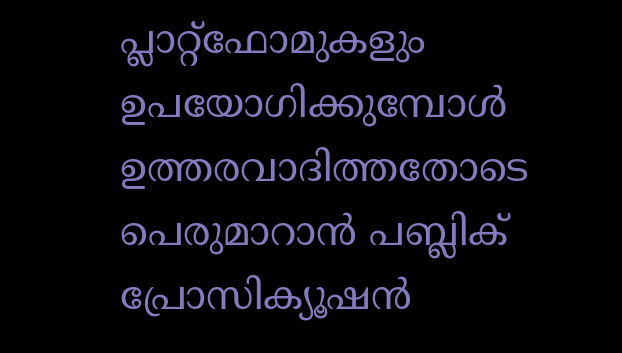പ്ലാറ്റ്ഫോമുകളും ഉപയോഗിക്കുമ്പോൾ ഉത്തരവാദിത്തതോടെ പെരുമാറാൻ പബ്ലിക് പ്രോസിക്യൂഷൻ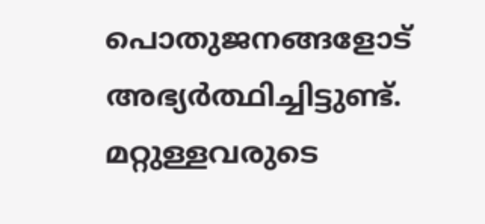പൊതുജനങ്ങളോട് അഭ്യർത്ഥിച്ചിട്ടുണ്ട്. മറ്റുള്ളവരുടെ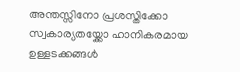അന്തസ്സിനോ പ്രശസ്തിക്കോ സ്വകാര്യതയ്ക്കോ ഹാനികരമായ ഉള്ളടക്കങ്ങൾ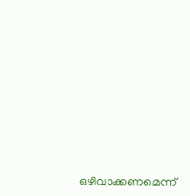ഒഴിവാക്കണമെന്ന്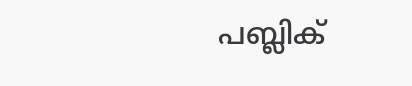പബ്ലിക്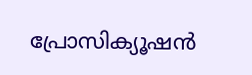പ്രോസിക്യൂഷൻ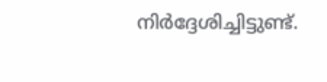നിർദ്ദേശിച്ചിട്ടുണ്ട്.